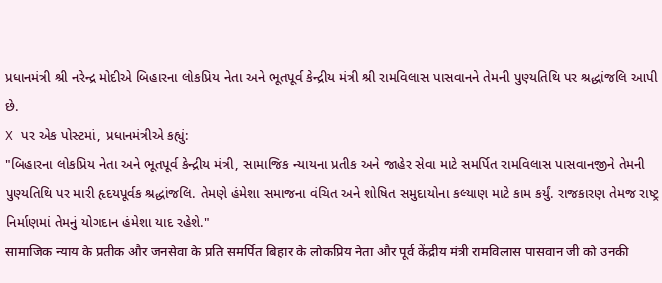પ્રધાનમંત્રી શ્રી નરેન્દ્ર મોદીએ બિહારના લોકપ્રિય નેતા અને ભૂતપૂર્વ કેન્દ્રીય મંત્રી શ્રી રામવિલાસ પાસવાનને તેમની પુણ્યતિથિ પર શ્રદ્ધાંજલિ આપી છે.
X પર એક પોસ્ટમાં, પ્રધાનમંત્રીએ કહ્યું:
"બિહારના લોકપ્રિય નેતા અને ભૂતપૂર્વ કેન્દ્રીય મંત્રી, સામાજિક ન્યાયના પ્રતીક અને જાહેર સેવા માટે સમર્પિત રામવિલાસ પાસવાનજીને તેમની પુણ્યતિથિ પર મારી હૃદયપૂર્વક શ્રદ્ધાંજલિ. તેમણે હંમેશા સમાજના વંચિત અને શોષિત સમુદાયોના કલ્યાણ માટે કામ કર્યું. રાજકારણ તેમજ રાષ્ટ્ર નિર્માણમાં તેમનું યોગદાન હંમેશા યાદ રહેશે."
सामाजिक न्याय के प्रतीक और जनसेवा के प्रति समर्पित बिहार के लोकप्रिय नेता और पूर्व केंद्रीय मंत्री रामविलास पासवान जी को उनकी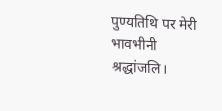पुण्यतिथि पर मेरी भावभीनी श्रद्धांजलि।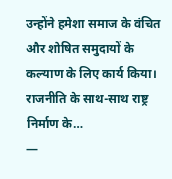उन्होंने हमेशा समाज के वंचित और शोषित समुदायों के कल्याण के लिए कार्य किया। राजनीति के साथ-साथ राष्ट्र निर्माण के…
—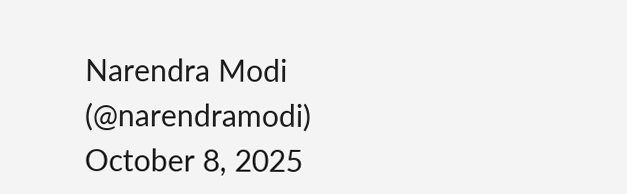Narendra Modi (@narendramodi) October 8, 2025